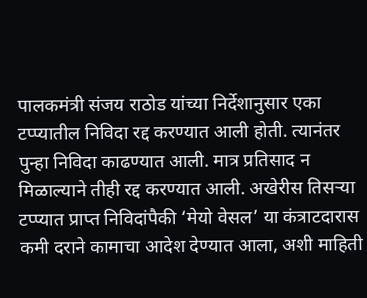पालकमंत्री संजय राठोड यांच्या निर्देशानुसार एका टप्प्यातील निविदा रद्द करण्यात आली होती. त्यानंतर पुन्हा निविदा काढण्यात आली. मात्र प्रतिसाद न मिळाल्याने तीही रद्द करण्यात आली. अखेरीस तिसऱ्या टप्प्यात प्राप्त निविदांपैकी ‘मेयो वेसल’ या कंत्राटदारास कमी दराने कामाचा आदेश देण्यात आला, अशी माहिती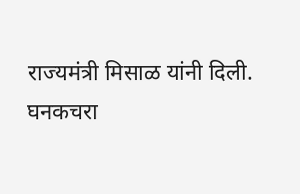राज्यमंत्री मिसाळ यांनी दिली.
घनकचरा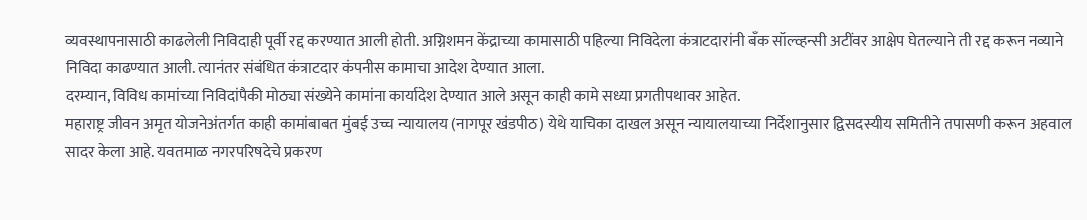व्यवस्थापनासाठी काढलेली निविदाही पूर्वी रद्द करण्यात आली होती. अग्निशमन केंद्राच्या कामासाठी पहिल्या निविदेला कंत्राटदारांनी बँक सॉल्व्हन्सी अटींवर आक्षेप घेतल्याने ती रद्द करून नव्याने निविदा काढण्यात आली. त्यानंतर संबंधित कंत्राटदार कंपनीस कामाचा आदेश देण्यात आला.
दरम्यान, विविध कामांच्या निविदांपैकी मोठ्या संख्येने कामांना कार्यादेश देण्यात आले असून काही कामे सध्या प्रगतीपथावर आहेत.
महाराष्ट्र जीवन अमृत योजनेअंतर्गत काही कामांबाबत मुंबई उच्च न्यायालय (नागपूर खंडपीठ) येथे याचिका दाखल असून न्यायालयाच्या निर्देशानुसार द्विसदस्यीय समितीने तपासणी करून अहवाल सादर केला आहे. यवतमाळ नगरपरिषदेचे प्रकरण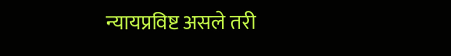न्यायप्रविष्ट असले तरी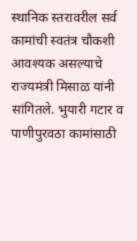स्थानिक स्तरावरील सर्व कामांची स्वतंत्र चौकशी आवश्यक असल्याचे राज्यमंत्री मिसाळ यांनी सांगितले. भुयारी गटार व पाणीपुरवठा कामांसाठी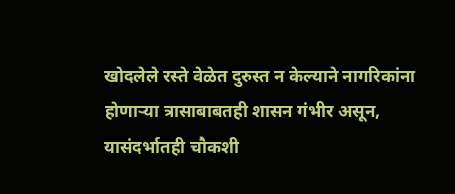खोदलेले रस्ते वेळेत दुरुस्त न केल्याने नागरिकांना होणाऱ्या त्रासाबाबतही शासन गंभीर असून, यासंदर्भातही चौकशी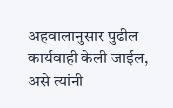अहवालानुसार पुढील कार्यवाही केली जाईल, असे त्यांनी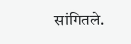सांगितले.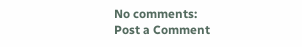No comments:
Post a Comment